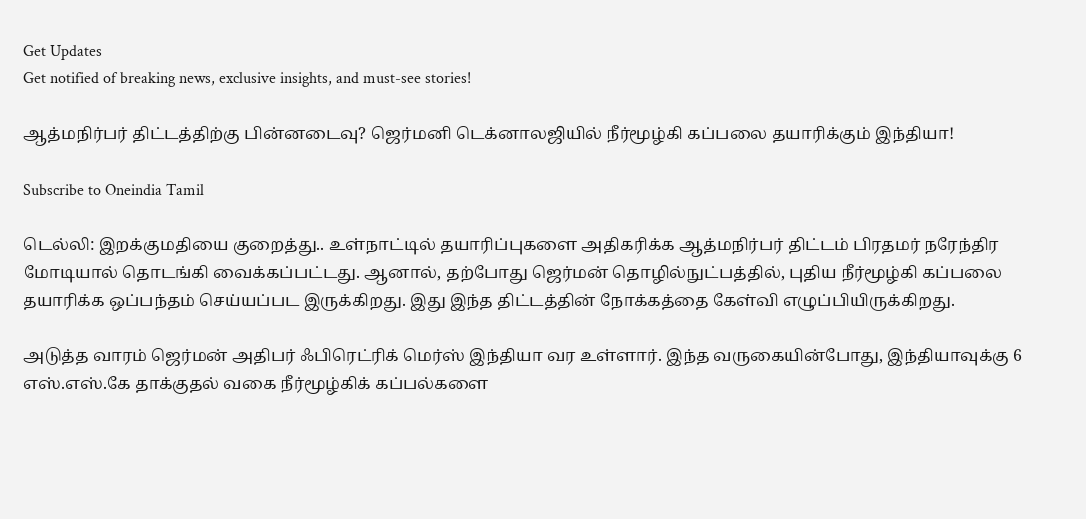Get Updates
Get notified of breaking news, exclusive insights, and must-see stories!

ஆத்மநிர்பர் திட்டத்திற்கு பின்னடைவு? ஜெர்மனி டெக்னாலஜியில் நீர்மூழ்கி கப்பலை தயாரிக்கும் இந்தியா!

Subscribe to Oneindia Tamil

டெல்லி: இறக்குமதியை குறைத்து.. உள்நாட்டில் தயாரிப்புகளை அதிகரிக்க ஆத்மநிர்பர் திட்டம் பிரதமர் நரேந்திர மோடியால் தொடங்கி வைக்கப்பட்டது. ஆனால், தற்போது ஜெர்மன் தொழில்நுட்பத்தில், புதிய நீர்மூழ்கி கப்பலை தயாரிக்க ஒப்பந்தம் செய்யப்பட இருக்கிறது. இது இந்த திட்டத்தின் நோக்கத்தை கேள்வி எழுப்பியிருக்கிறது.

அடுத்த வாரம் ஜெர்மன் அதிபர் ஃபிரெட்ரிக் மெர்ஸ் இந்தியா வர உள்ளார். இந்த வருகையின்போது, இந்தியாவுக்கு 6 எஸ்.எஸ்.கே தாக்குதல் வகை நீர்மூழ்கிக் கப்பல்களை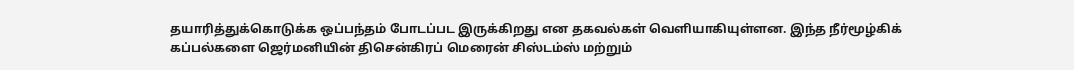தயாரித்துக்கொடுக்க ஒப்பந்தம் போடப்பட இருக்கிறது என தகவல்கள் வெளியாகியுள்ளன. இந்த நீர்மூழ்கிக் கப்பல்களை ஜெர்மனியின் திசென்கிரப் மெரைன் சிஸ்டம்ஸ் மற்றும்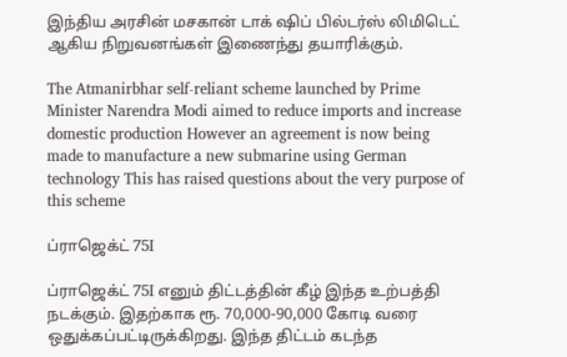இந்திய அரசின் மசகான் டாக் ஷிப் பில்டர்ஸ் லிமிடெட் ஆகிய நிறுவனங்கள் இணைந்து தயாரிக்கும்.

The Atmanirbhar self-reliant scheme launched by Prime Minister Narendra Modi aimed to reduce imports and increase domestic production However an agreement is now being made to manufacture a new submarine using German technology This has raised questions about the very purpose of this scheme

ப்ராஜெக்ட் 75I

ப்ராஜெக்ட் 75I எனும் திட்டத்தின் கீழ் இந்த உற்பத்தி நடக்கும். இதற்காக ரூ. 70,000-90,000 கோடி வரை ஒதுக்கப்பட்டிருக்கிறது. இந்த திட்டம் கடந்த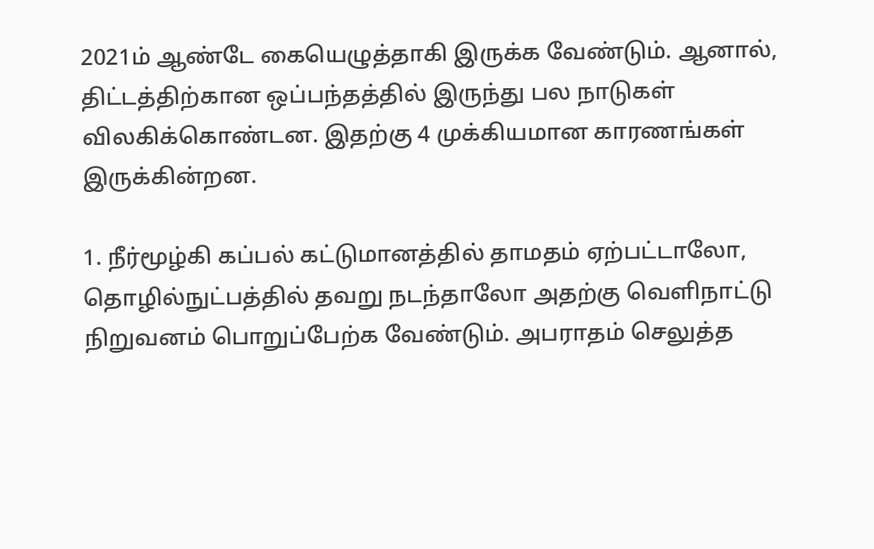2021ம் ஆண்டே கையெழுத்தாகி இருக்க வேண்டும். ஆனால், திட்டத்திற்கான ஒப்பந்தத்தில் இருந்து பல நாடுகள் விலகிக்கொண்டன. இதற்கு 4 முக்கியமான காரணங்கள் இருக்கின்றன.

1. நீர்மூழ்கி கப்பல் கட்டுமானத்தில் தாமதம் ஏற்பட்டாலோ, தொழில்நுட்பத்தில் தவறு நடந்தாலோ அதற்கு வெளிநாட்டு நிறுவனம் பொறுப்பேற்க வேண்டும். அபராதம் செலுத்த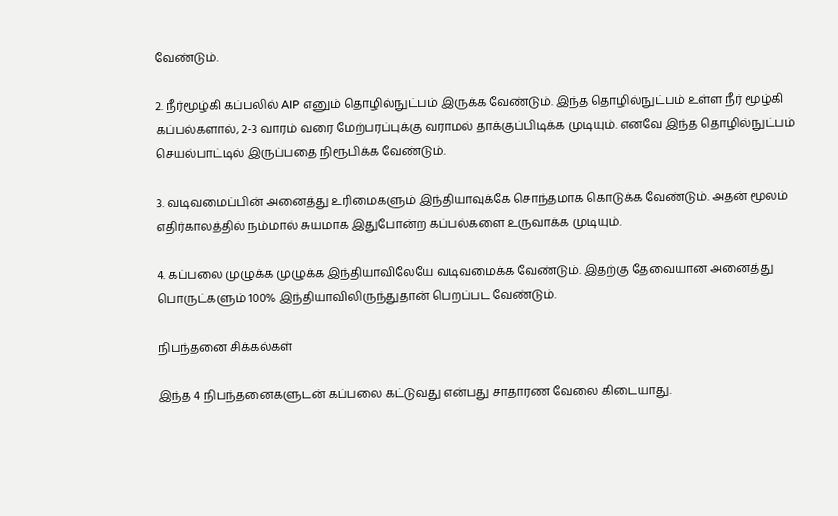வேண்டும்.

2. நீர்மூழ்கி கப்பலில் AIP எனும் தொழில்நுட்பம் இருக்க வேண்டும். இந்த தொழில்நுட்பம் உள்ள நீர் மூழ்கி கப்பல்களால், 2-3 வாரம் வரை மேற்பரப்புக்கு வராமல் தாக்குப்பிடிக்க முடியும். எனவே இந்த தொழில்நுட்பம் செயல்பாட்டில் இருப்பதை நிரூபிக்க வேண்டும்.

3. வடிவமைப்பின் அனைத்து உரிமைகளும் இந்தியாவுக்கே சொந்தமாக கொடுக்க வேண்டும். அதன் மூலம் எதிர்காலத்தில் நம்மால் சுயமாக இதுபோன்ற கப்பல்களை உருவாக்க முடியும்.

4. கப்பலை முழுக்க முழுக்க இந்தியாவிலேயே வடிவமைக்க வேண்டும். இதற்கு தேவையான அனைத்து பொருட்களும் 100% இந்தியாவிலிருந்துதான் பெறப்பட வேண்டும்.

நிபந்தனை சிக்கல்கள்

இந்த 4 நிபந்தனைகளுடன் கப்பலை கட்டுவது என்பது சாதாரண வேலை கிடையாது.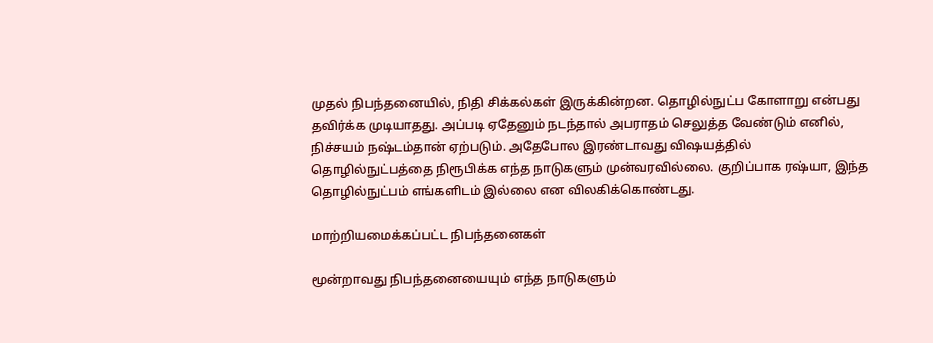முதல் நிபந்தனையில், நிதி சிக்கல்கள் இருக்கின்றன. தொழில்நுட்ப கோளாறு என்பது தவிர்க்க முடியாதது. அப்படி ஏதேனும் நடந்தால் அபராதம் செலுத்த வேண்டும் எனில், நிச்சயம் நஷ்டம்தான் ஏற்படும். அதேபோல இரண்டாவது விஷயத்தில் தொழில்நுட்பத்தை நிரூபிக்க எந்த நாடுகளும் முன்வரவில்லை. குறிப்பாக ரஷ்யா, இந்த தொழில்நுட்பம் எங்களிடம் இல்லை என விலகிக்கொண்டது.

மாற்றியமைக்கப்பட்ட நிபந்தனைகள்

மூன்றாவது நிபந்தனையையும் எந்த நாடுகளும்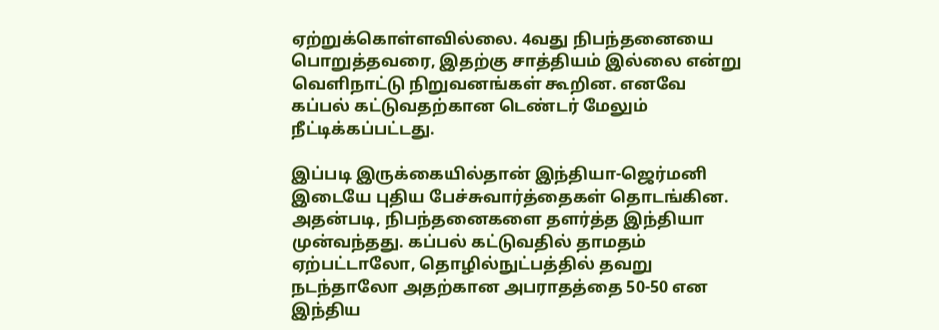ஏற்றுக்கொள்ளவில்லை. 4வது நிபந்தனையை பொறுத்தவரை, இதற்கு சாத்தியம் இல்லை என்று வெளிநாட்டு நிறுவனங்கள் கூறின. எனவே கப்பல் கட்டுவதற்கான டெண்டர் மேலும் நீட்டிக்கப்பட்டது.

இப்படி இருக்கையில்தான் இந்தியா-ஜெர்மனி இடையே புதிய பேச்சுவார்த்தைகள் தொடங்கின. அதன்படி, நிபந்தனைகளை தளர்த்த இந்தியா முன்வந்தது. கப்பல் கட்டுவதில் தாமதம் ஏற்பட்டாலோ, தொழில்நுட்பத்தில் தவறு நடந்தாலோ அதற்கான அபராதத்தை 50-50 என இந்திய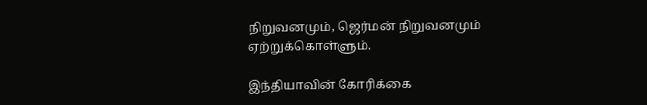நிறுவனமும், ஜெர்மன் நிறுவனமும் ஏற்றுக்கொள்ளும்.

இந்தியாவின் கோரிக்கை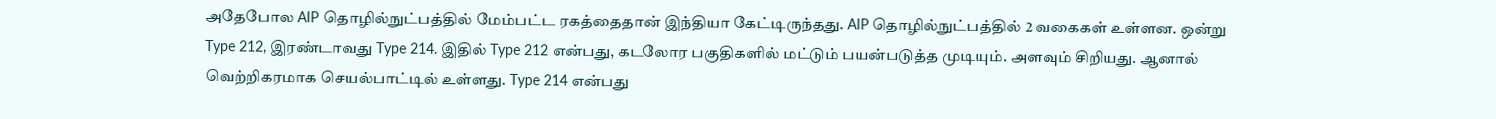அதேபோல AIP தொழில்நுட்பத்தில் மேம்பட்ட ரகத்தைதான் இந்தியா கேட்டிருந்தது. AIP தொழில்நுட்பத்தில் 2 வகைகள் உள்ளன. ஒன்று Type 212, இரண்டாவது Type 214. இதில் Type 212 என்பது, கடலோர பகுதிகளில் மட்டும் பயன்படுத்த முடியும். அளவும் சிறியது. ஆனால் வெற்றிகரமாக செயல்பாட்டில் உள்ளது. Type 214 என்பது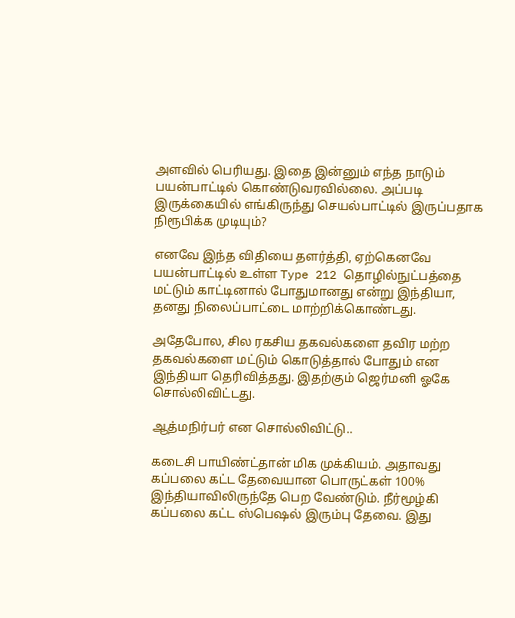அளவில் பெரியது. இதை இன்னும் எந்த நாடும் பயன்பாட்டில் கொண்டுவரவில்லை. அப்படி இருக்கையில் எங்கிருந்து செயல்பாட்டில் இருப்பதாக நிரூபிக்க முடியும்?

எனவே இந்த விதியை தளர்த்தி, ஏற்கெனவே பயன்பாட்டில் உள்ள Type 212 தொழில்நுட்பத்தை மட்டும் காட்டினால் போதுமானது என்று இந்தியா, தனது நிலைப்பாட்டை மாற்றிக்கொண்டது.

அதேபோல, சில ரகசிய தகவல்களை தவிர மற்ற தகவல்களை மட்டும் கொடுத்தால் போதும் என இந்தியா தெரிவித்தது. இதற்கும் ஜெர்மனி ஓகே சொல்லிவிட்டது.

ஆத்மநிர்பர் என சொல்லிவிட்டு..

கடைசி பாயிண்ட்தான் மிக முக்கியம். அதாவது கப்பலை கட்ட தேவையான பொருட்கள் 100% இந்தியாவிலிருந்தே பெற வேண்டும். நீர்மூழ்கி கப்பலை கட்ட ஸ்பெஷல் இரும்பு தேவை. இது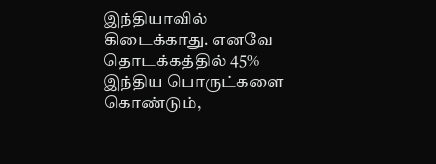இந்தியாவில் கிடைக்காது. எனவே தொடக்கத்தில் 45% இந்திய பொருட்களை கொண்டும்,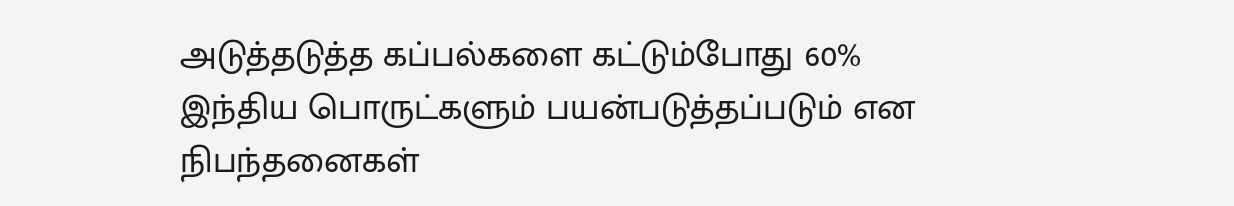அடுத்தடுத்த கப்பல்களை கட்டும்போது 60% இந்திய பொருட்களும் பயன்படுத்தப்படும் என நிபந்தனைகள்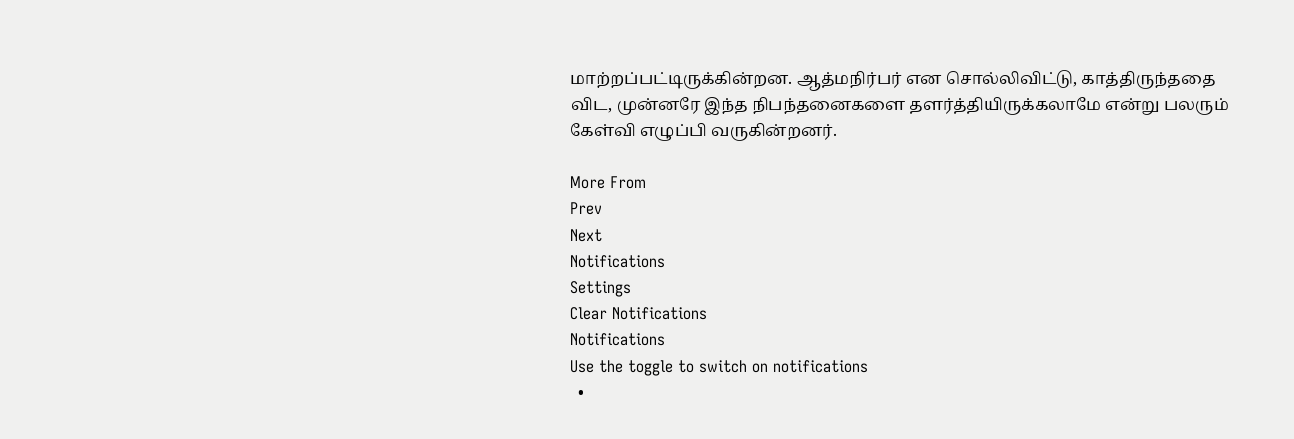மாற்றப்பட்டிருக்கின்றன. ஆத்மநிர்பர் என சொல்லிவிட்டு, காத்திருந்ததை விட, முன்னரே இந்த நிபந்தனைகளை தளர்த்தியிருக்கலாமே என்று பலரும் கேள்வி எழுப்பி வருகின்றனர்.

More From
Prev
Next
Notifications
Settings
Clear Notifications
Notifications
Use the toggle to switch on notifications
  •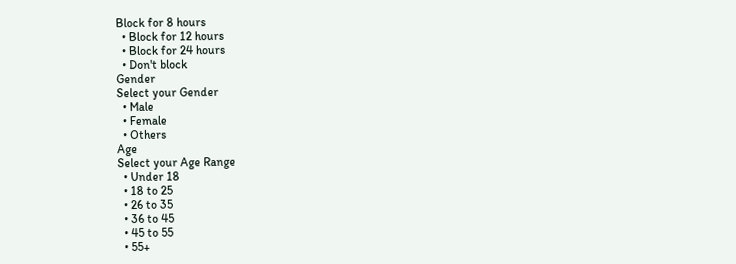Block for 8 hours
  • Block for 12 hours
  • Block for 24 hours
  • Don't block
Gender
Select your Gender
  • Male
  • Female
  • Others
Age
Select your Age Range
  • Under 18
  • 18 to 25
  • 26 to 35
  • 36 to 45
  • 45 to 55
  • 55+